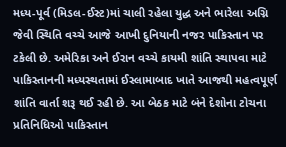મધ્ય-પૂર્વ (મિડલ-ઈસ્ટ)માં ચાલી રહેલા યુદ્ધ અને ભારેલા અગ્નિ જેવી સ્થિતિ વચ્ચે આજે આખી દુનિયાની નજર પાકિસ્તાન પર ટકેલી છે. અમેરિકા અને ઈરાન વચ્ચે કાયમી શાંતિ સ્થાપવા માટે પાકિસ્તાનની મધ્યસ્થતામાં ઈસ્લામાબાદ ખાતે આજથી મહત્વપૂર્ણ શાંતિ વાર્તા શરૂ થઈ રહી છે. આ બેઠક માટે બંને દેશોના ટોચના પ્રતિનિધિઓ પાકિસ્તાન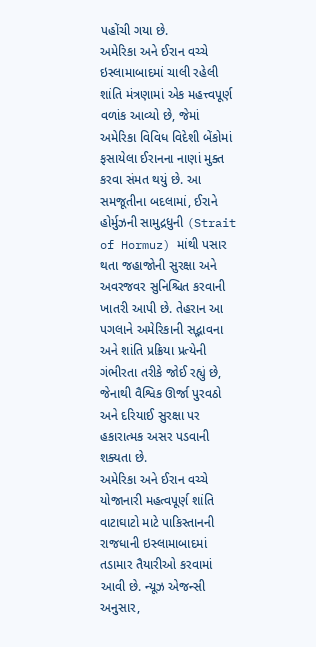પહોંચી ગયા છે.
અમેરિકા અને ઈરાન વચ્ચે ઇસ્લામાબાદમાં ચાલી રહેલી શાંતિ મંત્રણામાં એક મહત્ત્વપૂર્ણ વળાંક આવ્યો છે, જેમાં અમેરિકા વિવિધ વિદેશી બેંકોમાં ફસાયેલા ઈરાનના નાણાં મુક્ત કરવા સંમત થયું છે. આ સમજૂતીના બદલામાં, ઈરાને હોર્મુઝની સામુદ્રધુની (Strait of Hormuz) માંથી પસાર થતા જહાજોની સુરક્ષા અને અવરજવર સુનિશ્ચિત કરવાની ખાતરી આપી છે. તેહરાન આ પગલાને અમેરિકાની સદ્ભાવના અને શાંતિ પ્રક્રિયા પ્રત્યેની ગંભીરતા તરીકે જોઈ રહ્યું છે, જેનાથી વૈશ્વિક ઊર્જા પુરવઠો અને દરિયાઈ સુરક્ષા પર હકારાત્મક અસર પડવાની શક્યતા છે.
અમેરિકા અને ઈરાન વચ્ચે યોજાનારી મહત્વપૂર્ણ શાંતિ વાટાઘાટો માટે પાકિસ્તાનની રાજધાની ઇસ્લામાબાદમાં તડામાર તૈયારીઓ કરવામાં આવી છે. ન્યૂઝ એજન્સી અનુસાર,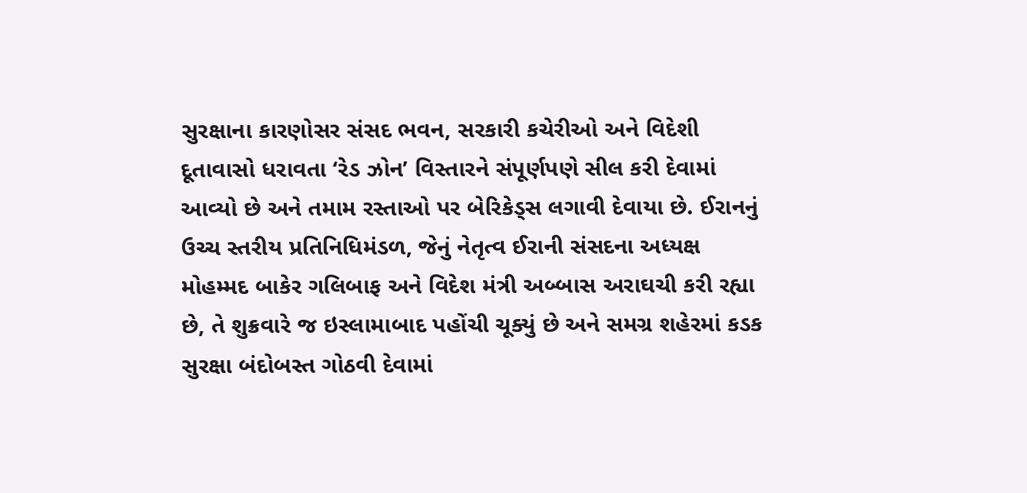સુરક્ષાના કારણોસર સંસદ ભવન, સરકારી કચેરીઓ અને વિદેશી દૂતાવાસો ધરાવતા ‘રેડ ઝોન’ વિસ્તારને સંપૂર્ણપણે સીલ કરી દેવામાં આવ્યો છે અને તમામ રસ્તાઓ પર બેરિકેડ્સ લગાવી દેવાયા છે. ઈરાનનું ઉચ્ચ સ્તરીય પ્રતિનિધિમંડળ, જેનું નેતૃત્વ ઈરાની સંસદના અધ્યક્ષ મોહમ્મદ બાકેર ગલિબાફ અને વિદેશ મંત્રી અબ્બાસ અરાઘચી કરી રહ્યા છે, તે શુક્રવારે જ ઇસ્લામાબાદ પહોંચી ચૂક્યું છે અને સમગ્ર શહેરમાં કડક સુરક્ષા બંદોબસ્ત ગોઠવી દેવામાં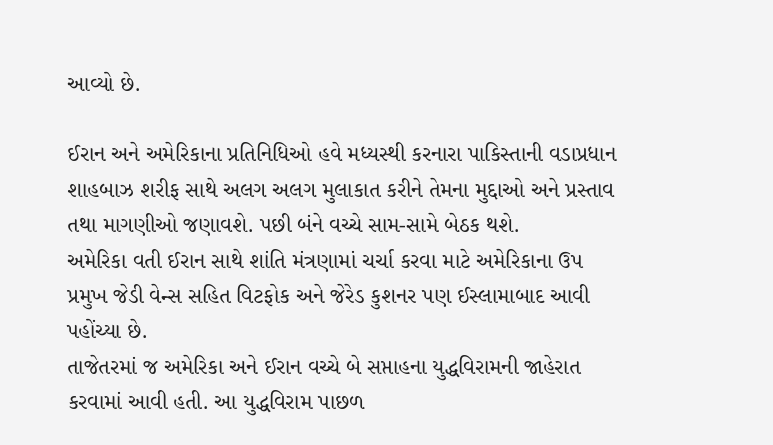આવ્યો છે.

ઈરાન અને અમેરિકાના પ્રતિનિધિઓ હવે મધ્યસ્થી કરનારા પાકિસ્તાની વડાપ્રધાન શાહબાઝ શરીફ સાથે અલગ અલગ મુલાકાત કરીને તેમના મુદ્દાઓ અને પ્રસ્તાવ તથા માગણીઓ જણાવશે. પછી બંને વચ્ચે સામ-સામે બેઠક થશે.
અમેરિકા વતી ઈરાન સાથે શાંતિ મંત્રણામાં ચર્ચા કરવા માટે અમેરિકાના ઉપ પ્રમુખ જેડી વેન્સ સહિત વિટફોક અને જેરેડ કુશનર પણ ઈસ્લામાબાદ આવી પહોંચ્યા છે.
તાજેતરમાં જ અમેરિકા અને ઈરાન વચ્ચે બે સપ્તાહના યુદ્ધવિરામની જાહેરાત કરવામાં આવી હતી. આ યુદ્ધવિરામ પાછળ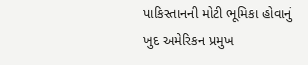પાકિસ્તાનની મોટી ભૂમિકા હોવાનું ખુદ અમેરિકન પ્રમુખ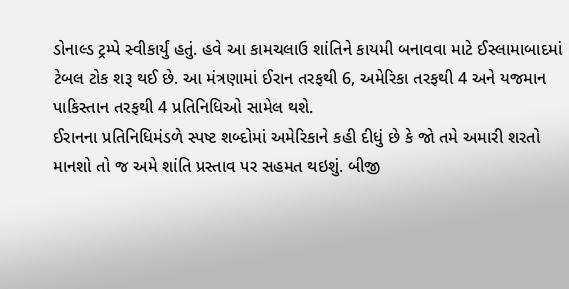ડોનાલ્ડ ટ્રમ્પે સ્વીકાર્યું હતું. હવે આ કામચલાઉ શાંતિને કાયમી બનાવવા માટે ઈસ્લામાબાદમાં ટેબલ ટોક શરૂ થઈ છે. આ મંત્રણામાં ઈરાન તરફથી 6, અમેરિકા તરફથી 4 અને યજમાન પાકિસ્તાન તરફથી 4 પ્રતિનિધિઓ સામેલ થશે.
ઈરાનના પ્રતિનિધિમંડળે સ્પષ્ટ શબ્દોમાં અમેરિકાને કહી દીધું છે કે જો તમે અમારી શરતો માનશો તો જ અમે શાંતિ પ્રસ્તાવ પર સહમત થઇશું. બીજી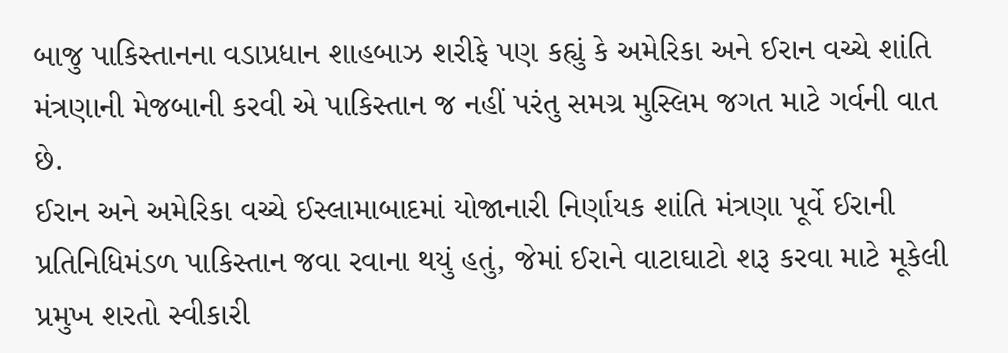બાજુ પાકિસ્તાનના વડાપ્રધાન શાહબાઝ શરીફે પણ કહ્યું કે અમેરિકા અને ઈરાન વચ્ચે શાંતિ મંત્રણાની મેજબાની કરવી એ પાકિસ્તાન જ નહીં પરંતુ સમગ્ર મુસ્લિમ જગત માટે ગર્વની વાત છે.
ઈરાન અને અમેરિકા વચ્ચે ઈસ્લામાબાદમાં યોજાનારી નિર્ણાયક શાંતિ મંત્રણા પૂર્વે ઈરાની પ્રતિનિધિમંડળ પાકિસ્તાન જવા રવાના થયું હતું, જેમાં ઈરાને વાટાઘાટો શરૂ કરવા માટે મૂકેલી પ્રમુખ શરતો સ્વીકારી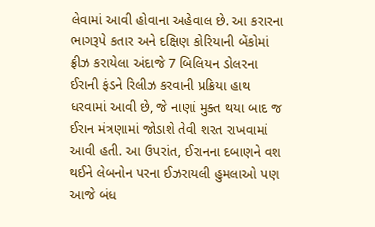લેવામાં આવી હોવાના અહેવાલ છે. આ કરારના ભાગરૂપે કતાર અને દક્ષિણ કોરિયાની બેંકોમાં ફ્રીઝ કરાયેલા અંદાજે 7 બિલિયન ડોલરના ઈરાની ફંડને રિલીઝ કરવાની પ્રક્રિયા હાથ ધરવામાં આવી છે, જે નાણાં મુક્ત થયા બાદ જ ઈરાન મંત્રણામાં જોડાશે તેવી શરત રાખવામાં આવી હતી. આ ઉપરાંત, ઈરાનના દબાણને વશ થઈને લેબનોન પરના ઈઝરાયલી હુમલાઓ પણ આજે બંધ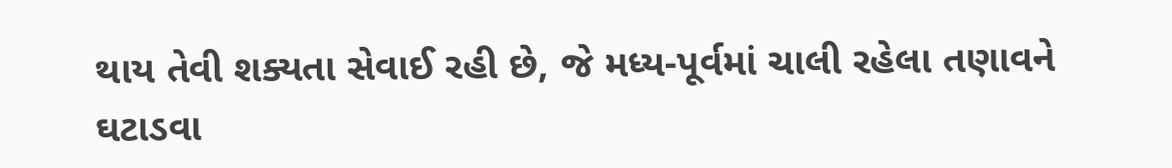થાય તેવી શક્યતા સેવાઈ રહી છે, જે મધ્ય-પૂર્વમાં ચાલી રહેલા તણાવને ઘટાડવા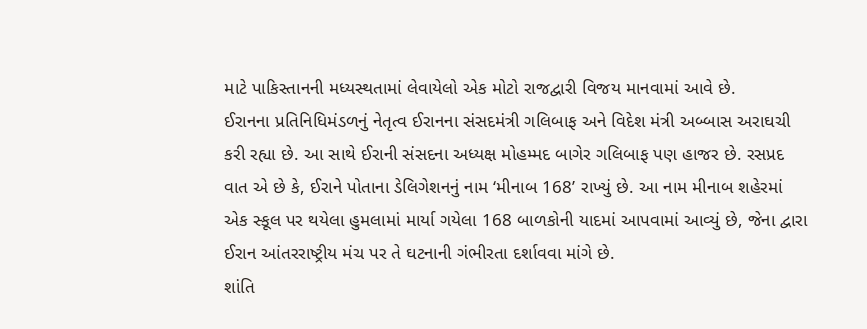માટે પાકિસ્તાનની મધ્યસ્થતામાં લેવાયેલો એક મોટો રાજદ્વારી વિજય માનવામાં આવે છે.
ઈરાનના પ્રતિનિધિમંડળનું નેતૃત્વ ઈરાનના સંસદમંત્રી ગલિબાફ અને વિદેશ મંત્રી અબ્બાસ અરાઘચી કરી રહ્યા છે. આ સાથે ઈરાની સંસદના અધ્યક્ષ મોહમ્મદ બાગેર ગલિબાફ પણ હાજર છે. રસપ્રદ વાત એ છે કે, ઈરાને પોતાના ડેલિગેશનનું નામ ‘મીનાબ 168’ રાખ્યું છે. આ નામ મીનાબ શહેરમાં એક સ્કૂલ પર થયેલા હુમલામાં માર્યા ગયેલા 168 બાળકોની યાદમાં આપવામાં આવ્યું છે, જેના દ્વારા ઈરાન આંતરરાષ્ટ્રીય મંચ પર તે ઘટનાની ગંભીરતા દર્શાવવા માંગે છે.
શાંતિ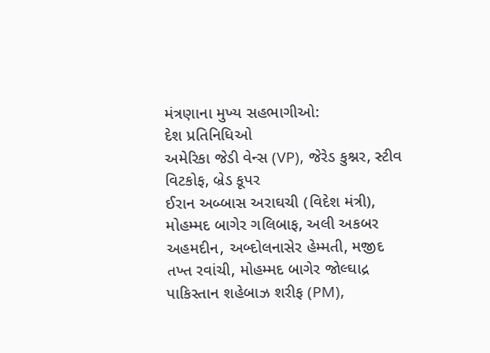મંત્રણાના મુખ્ય સહભાગીઓ:
દેશ પ્રતિનિધિઓ
અમેરિકા જેડી વેન્સ (VP), જેરેડ કુશ્નર, સ્ટીવ વિટકોફ, બ્રેડ કૂપર
ઈરાન અબ્બાસ અરાઘચી (વિદેશ મંત્રી), મોહમ્મદ બાગેર ગલિબાફ, અલી અકબર અહમદીન, અબ્દોલનાસેર હેમ્મતી, મજીદ તખ્ત રવાંચી, મોહમ્મદ બાગેર જોલ્ઘાદ્ર
પાકિસ્તાન શહેબાઝ શરીફ (PM),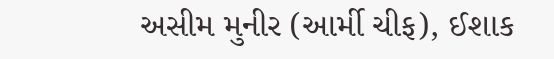અસીમ મુનીર (આર્મી ચીફ), ઈશાક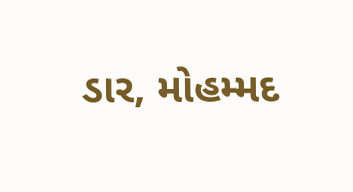ડાર, મોહમ્મદ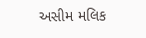અસીમ મલિક